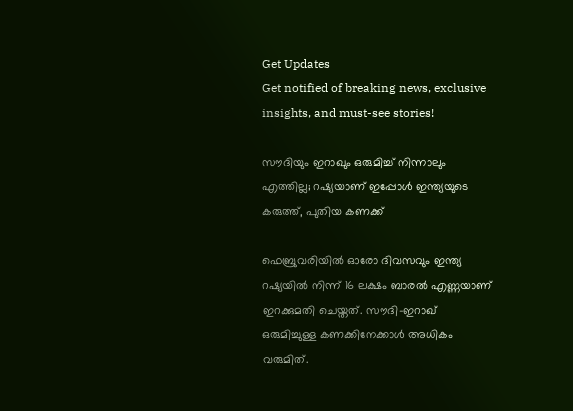Get Updates
Get notified of breaking news, exclusive insights, and must-see stories!

സൗദിയും ഇറാഖും ഒരുമിച്ച് നിന്നാലും എത്തില്ല; റഷ്യയാണ് ഇപ്പോള്‍ ഇന്ത്യയുടെ കരുത്ത്, പുതിയ കണക്ക്

ഫെബ്രുവരിയില്‍ ഓരോ ദിവസവും ഇന്ത്യ റഷ്യയില്‍ നിന്ന് 16 ലക്ഷം ബാരല്‍ എണ്ണയാണ് ഇറക്കുമതി ചെയ്തത്. സൗദി-ഇറാഖ് ഒരുമിച്ചുള്ള കണക്കിനേക്കാള്‍ അധികം വരുമിത്.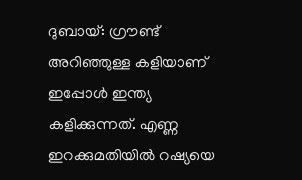ദുബായ്: ഗ്രൗണ്ട് അറിഞ്ഞുള്ള കളിയാണ് ഇപ്പോള്‍ ഇന്ത്യ കളിക്കുന്നത്. എണ്ണ ഇറക്കുമതിയില്‍ റഷ്യയെ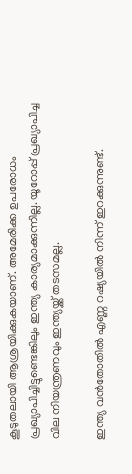കൂടുതലായി ആശ്രയിക്കുകയാണ്. അമേരിക്ക ഉപരോധം പ്രഖ്യാപിച്ചിട്ടുണ്ടെങ്കിലും ഇന്ത്യ കാര്യമാക്കുന്നില്ല. യൂറോപ്പ് പ്രഖ്യാപിച്ച വില നിയന്ത്രണവും ഇന്ത്യയ്ക്ക് തടസമല്ല.

ഇന്ത്യ വന്‍തോതില്‍ എണ്ണ റഷ്യയില്‍ നിന്ന് ഇറക്കുന്നുണ്ട്.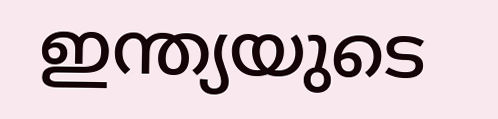ഇന്ത്യയുടെ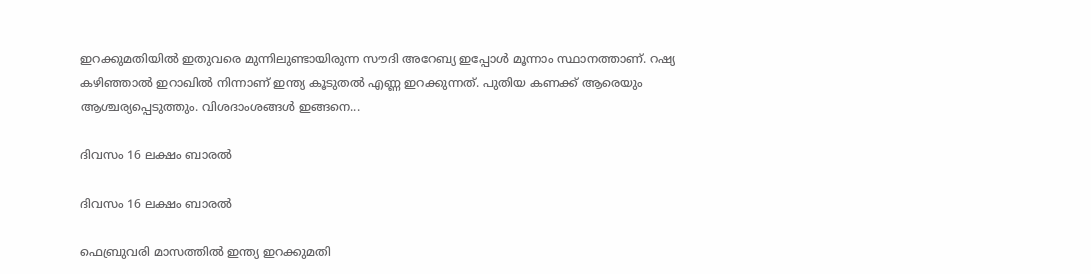ഇറക്കുമതിയില്‍ ഇതുവരെ മുന്നിലുണ്ടായിരുന്ന സൗദി അറേബ്യ ഇപ്പോള്‍ മൂന്നാം സ്ഥാനത്താണ്. റഷ്യ കഴിഞ്ഞാല്‍ ഇറാഖില്‍ നിന്നാണ് ഇന്ത്യ കൂടുതല്‍ എണ്ണ ഇറക്കുന്നത്. പുതിയ കണക്ക് ആരെയും ആശ്ചര്യപ്പെടുത്തും. വിശദാംശങ്ങള്‍ ഇങ്ങനെ...

ദിവസം 16 ലക്ഷം ബാരല്‍

ദിവസം 16 ലക്ഷം ബാരല്‍

ഫെബ്രുവരി മാസത്തില്‍ ഇന്ത്യ ഇറക്കുമതി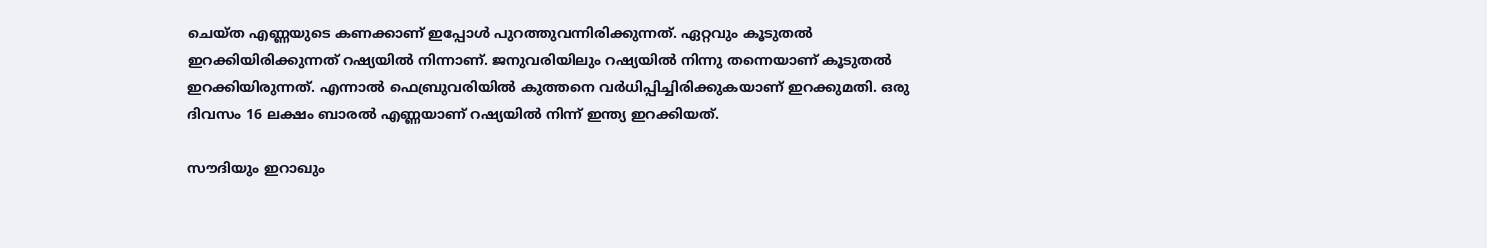ചെയ്ത എണ്ണയുടെ കണക്കാണ് ഇപ്പോള്‍ പുറത്തുവന്നിരിക്കുന്നത്. ഏറ്റവും കൂടുതല്‍ ഇറക്കിയിരിക്കുന്നത് റഷ്യയില്‍ നിന്നാണ്. ജനുവരിയിലും റഷ്യയില്‍ നിന്നു തന്നെയാണ് കൂടുതല്‍ ഇറക്കിയിരുന്നത്. എന്നാല്‍ ഫെബ്രുവരിയില്‍ കുത്തനെ വര്‍ധിപ്പിച്ചിരിക്കുകയാണ് ഇറക്കുമതി. ഒരു ദിവസം 16 ലക്ഷം ബാരല്‍ എണ്ണയാണ് റഷ്യയില്‍ നിന്ന് ഇന്ത്യ ഇറക്കിയത്.

സൗദിയും ഇറാഖും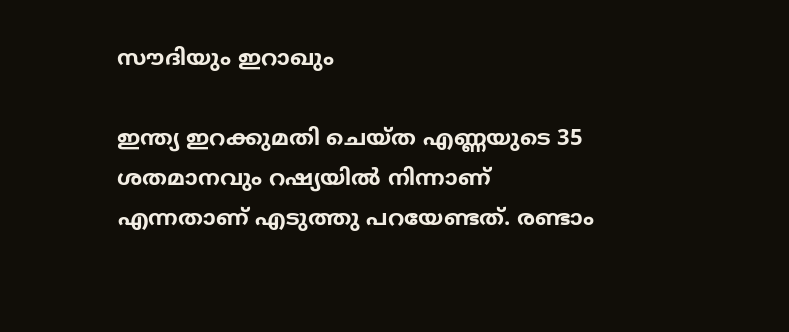സൗദിയും ഇറാഖും

ഇന്ത്യ ഇറക്കുമതി ചെയ്ത എണ്ണയുടെ 35 ശതമാനവും റഷ്യയില്‍ നിന്നാണ് എന്നതാണ് എടുത്തു പറയേണ്ടത്. രണ്ടാം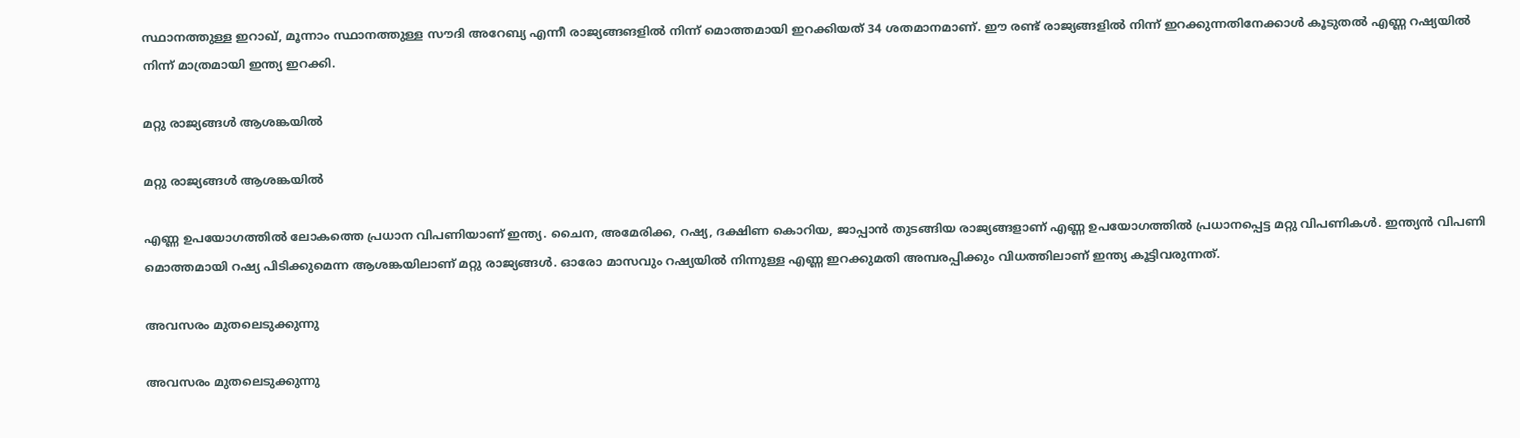സ്ഥാനത്തുള്ള ഇറാഖ്, മൂന്നാം സ്ഥാനത്തുള്ള സൗദി അറേബ്യ എന്നീ രാജ്യങ്ങങളില്‍ നിന്ന് മൊത്തമായി ഇറക്കിയത് 34 ശതമാനമാണ്. ഈ രണ്ട് രാജ്യങ്ങളില്‍ നിന്ന് ഇറക്കുന്നതിനേക്കാള്‍ കൂടുതല്‍ എണ്ണ റഷ്യയില്‍ നിന്ന് മാത്രമായി ഇന്ത്യ ഇറക്കി.

മറ്റു രാജ്യങ്ങള്‍ ആശങ്കയില്‍

മറ്റു രാജ്യങ്ങള്‍ ആശങ്കയില്‍

എണ്ണ ഉപയോഗത്തില്‍ ലോകത്തെ പ്രധാന വിപണിയാണ് ഇന്ത്യ. ചൈന, അമേരിക്ക, റഷ്യ, ദക്ഷിണ കൊറിയ, ജാപ്പാന്‍ തുടങ്ങിയ രാജ്യങ്ങളാണ് എണ്ണ ഉപയോഗത്തില്‍ പ്രധാനപ്പെട്ട മറ്റു വിപണികള്‍. ഇന്ത്യന്‍ വിപണി മൊത്തമായി റഷ്യ പിടിക്കുമെന്ന ആശങ്കയിലാണ് മറ്റു രാജ്യങ്ങള്‍. ഓരോ മാസവും റഷ്യയില്‍ നിന്നുള്ള എണ്ണ ഇറക്കുമതി അമ്പരപ്പിക്കും വിധത്തിലാണ് ഇന്ത്യ കൂട്ടിവരുന്നത്.

അവസരം മുതലെടുക്കുന്നു

അവസരം മുതലെടുക്കുന്നു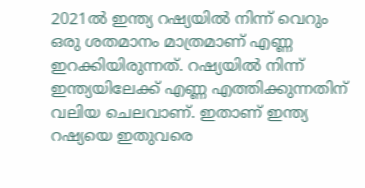2021ല്‍ ഇന്ത്യ റഷ്യയില്‍ നിന്ന് വെറും ഒരു ശതമാനം മാത്രമാണ് എണ്ണ ഇറക്കിയിരുന്നത്. റഷ്യയില്‍ നിന്ന് ഇന്ത്യയിലേക്ക് എണ്ണ എത്തിക്കുന്നതിന് വലിയ ചെലവാണ്. ഇതാണ് ഇന്ത്യ റഷ്യയെ ഇതുവരെ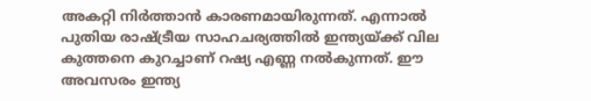അകറ്റി നിര്‍ത്താന്‍ കാരണമായിരുന്നത്. എന്നാല്‍ പുതിയ രാഷ്ട്രീയ സാഹചര്യത്തില്‍ ഇന്ത്യയ്ക്ക് വില കുത്തനെ കുറച്ചാണ് റഷ്യ എണ്ണ നല്‍കുന്നത്. ഈ അവസരം ഇന്ത്യ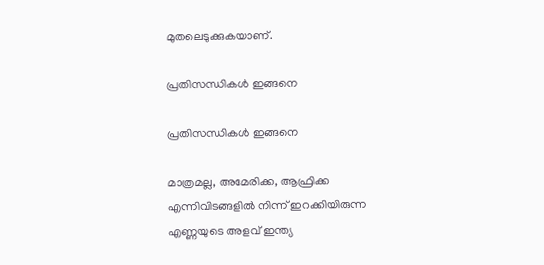മുതലെടുക്കുകയാണ്.

പ്രതിസന്ധികള്‍ ഇങ്ങനെ

പ്രതിസന്ധികള്‍ ഇങ്ങനെ

മാത്രമല്ല, അമേരിക്ക, ആഫ്രിക്ക എന്നിവിടങ്ങളില്‍ നിന്ന് ഇറക്കിയിരുന്ന എണ്ണയുടെ അളവ് ഇന്ത്യ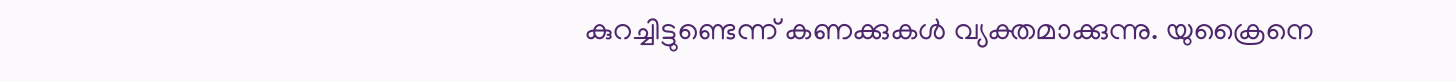കുറച്ചിട്ടുണ്ടെന്ന് കണക്കുകള്‍ വ്യക്തമാക്കുന്നു. യുക്രൈനെ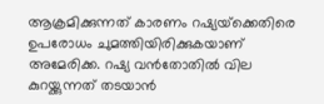ആക്രമിക്കുന്നത് കാരണം റഷ്യയ്‌ക്കെതിരെ ഉപരോധം ചുമത്തിയിരിക്കുകയാണ് അമേരിക്ക. റഷ്യ വന്‍തോതില്‍ വില കുറയ്ക്കുന്നത് തടയാന്‍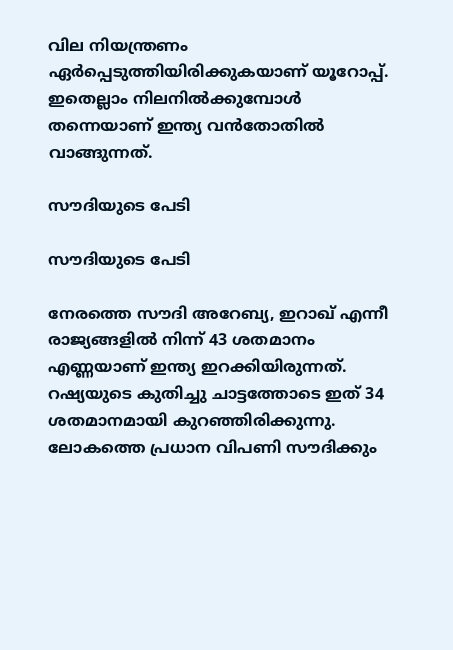വില നിയന്ത്രണം ഏര്‍പ്പെടുത്തിയിരിക്കുകയാണ് യൂറോപ്പ്. ഇതെല്ലാം നിലനില്‍ക്കുമ്പോള്‍ തന്നെയാണ് ഇന്ത്യ വന്‍തോതില്‍ വാങ്ങുന്നത്.

സൗദിയുടെ പേടി

സൗദിയുടെ പേടി

നേരത്തെ സൗദി അറേബ്യ, ഇറാഖ് എന്നീ രാജ്യങ്ങളില്‍ നിന്ന് 43 ശതമാനം എണ്ണയാണ് ഇന്ത്യ ഇറക്കിയിരുന്നത്. റഷ്യയുടെ കുതിച്ചു ചാട്ടത്തോടെ ഇത് 34 ശതമാനമായി കുറഞ്ഞിരിക്കുന്നു. ലോകത്തെ പ്രധാന വിപണി സൗദിക്കും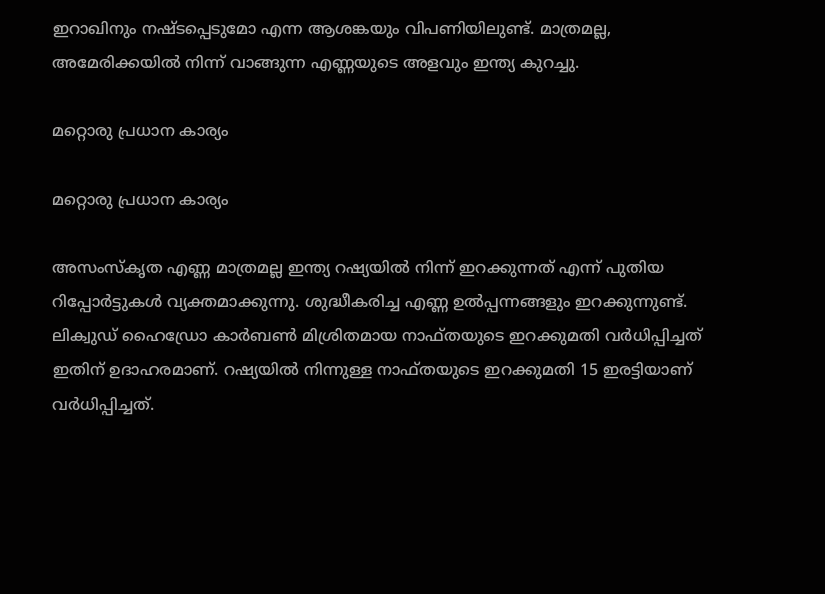ഇറാഖിനും നഷ്ടപ്പെടുമോ എന്ന ആശങ്കയും വിപണിയിലുണ്ട്. മാത്രമല്ല, അമേരിക്കയില്‍ നിന്ന് വാങ്ങുന്ന എണ്ണയുടെ അളവും ഇന്ത്യ കുറച്ചു.

മറ്റൊരു പ്രധാന കാര്യം

മറ്റൊരു പ്രധാന കാര്യം

അസംസ്‌കൃത എണ്ണ മാത്രമല്ല ഇന്ത്യ റഷ്യയില്‍ നിന്ന് ഇറക്കുന്നത് എന്ന് പുതിയ റിപ്പോര്‍ട്ടുകള്‍ വ്യക്തമാക്കുന്നു. ശുദ്ധീകരിച്ച എണ്ണ ഉല്‍പ്പന്നങ്ങളും ഇറക്കുന്നുണ്ട്. ലിക്വുഡ് ഹൈഡ്രോ കാര്‍ബണ്‍ മിശ്രിതമായ നാഫ്തയുടെ ഇറക്കുമതി വര്‍ധിപ്പിച്ചത് ഇതിന് ഉദാഹരമാണ്. റഷ്യയില്‍ നിന്നുള്ള നാഫ്തയുടെ ഇറക്കുമതി 15 ഇരട്ടിയാണ് വര്‍ധിപ്പിച്ചത്.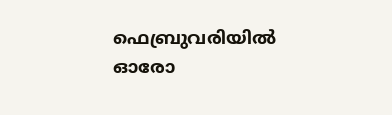ഫെബ്രുവരിയില്‍ ഓരോ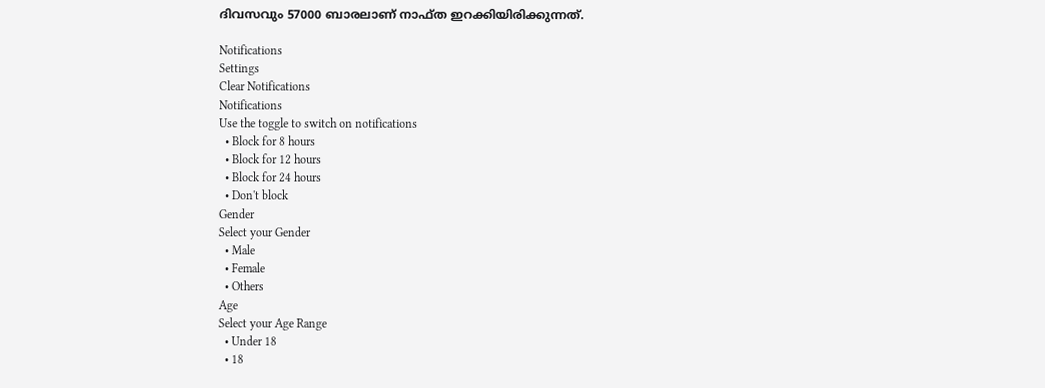ദിവസവും 57000 ബാരലാണ് നാഫ്ത ഇറക്കിയിരിക്കുന്നത്.

Notifications
Settings
Clear Notifications
Notifications
Use the toggle to switch on notifications
  • Block for 8 hours
  • Block for 12 hours
  • Block for 24 hours
  • Don't block
Gender
Select your Gender
  • Male
  • Female
  • Others
Age
Select your Age Range
  • Under 18
  • 18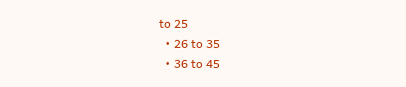to 25
  • 26 to 35
  • 36 to 45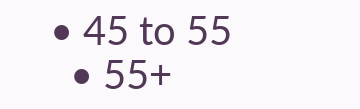• 45 to 55
  • 55+